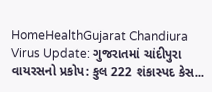HomeHealthGujarat Chandiura Virus Update: ગુજરાતમાં ચાંદીપુરા વાયરસનો પ્રકોપ: કુલ 222 શંકાસ્પદ કેસ...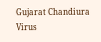Gujarat Chandiura Virus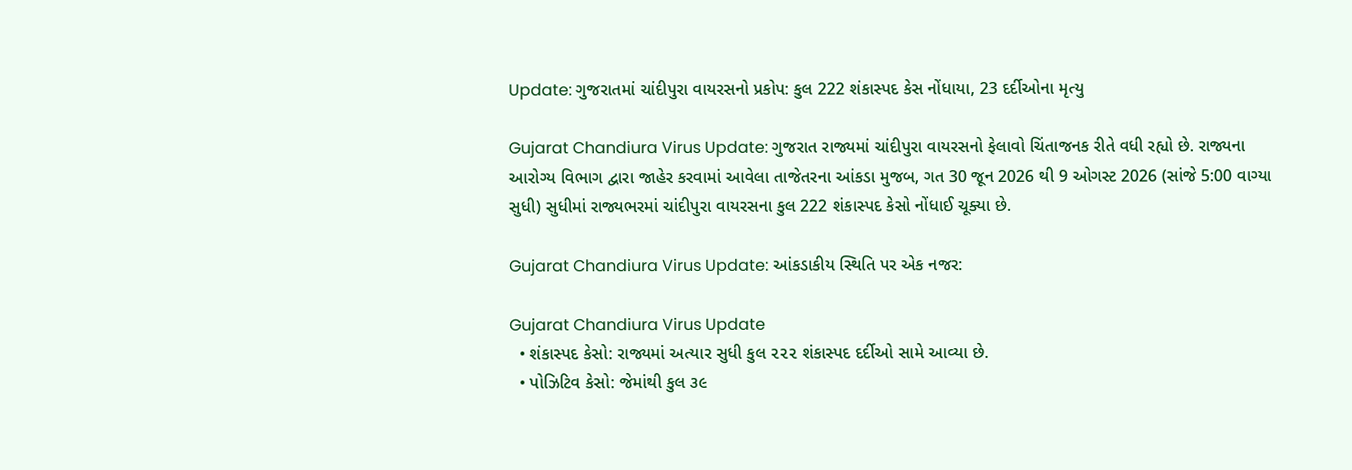Update: ગુજરાતમાં ચાંદીપુરા વાયરસનો પ્રકોપ: કુલ 222 શંકાસ્પદ કેસ નોંધાયા, 23 દર્દીઓના મૃત્યુ

Gujarat Chandiura Virus Update: ગુજરાત રાજ્યમાં ચાંદીપુરા વાયરસનો ફેલાવો ચિંતાજનક રીતે વધી રહ્યો છે. રાજ્યના આરોગ્ય વિભાગ દ્વારા જાહેર કરવામાં આવેલા તાજેતરના આંકડા મુજબ, ગત 30 જૂન 2026 થી 9 ઓગસ્ટ 2026 (સાંજે 5:00 વાગ્યા સુધી) સુધીમાં રાજ્યભરમાં ચાંદીપુરા વાયરસના કુલ 222 શંકાસ્પદ કેસો નોંધાઈ ચૂક્યા છે.

Gujarat Chandiura Virus Update: આંકડાકીય સ્થિતિ પર એક નજર:

Gujarat Chandiura Virus Update
  • શંકાસ્પદ કેસો: રાજ્યમાં અત્યાર સુધી કુલ ૨૨૨ શંકાસ્પદ દર્દીઓ સામે આવ્યા છે.
  • પોઝિટિવ કેસો: જેમાંથી કુલ ૩૯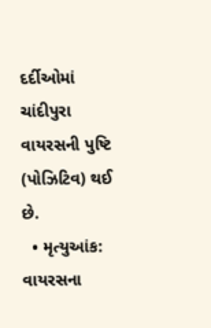દર્દીઓમાં ચાંદીપુરા વાયરસની પુષ્ટિ (પોઝિટિવ) થઈ છે.
  • મૃત્યુઆંક: વાયરસના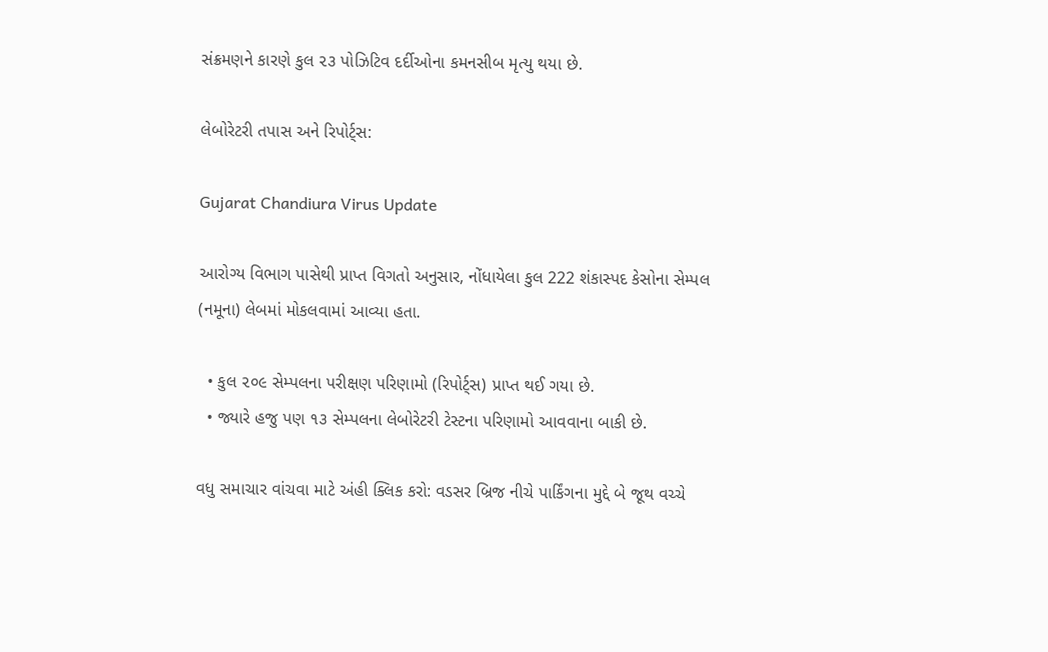સંક્રમણને કારણે કુલ ૨૩ પોઝિટિવ દર્દીઓના કમનસીબ મૃત્યુ થયા છે.

લેબોરેટરી તપાસ અને રિપોર્ટ્સ:

Gujarat Chandiura Virus Update

આરોગ્ય વિભાગ પાસેથી પ્રાપ્ત વિગતો અનુસાર, નોંધાયેલા કુલ 222 શંકાસ્પદ કેસોના સેમ્પલ (નમૂના) લેબમાં મોકલવામાં આવ્યા હતા.

  • કુલ ૨૦૯ સેમ્પલના પરીક્ષણ પરિણામો (રિપોર્ટ્સ) પ્રાપ્ત થઈ ગયા છે.
  • જ્યારે હજુ પણ ૧૩ સેમ્પલના લેબોરેટરી ટેસ્ટના પરિણામો આવવાના બાકી છે.

વધુ સમાચાર વાંચવા માટે અંહી ક્લિક કરો: વડસર બ્રિજ નીચે પાર્કિંગના મુદ્દે બે જૂથ વચ્ચે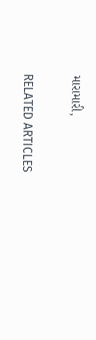મારામારી,

RELATED ARTICLES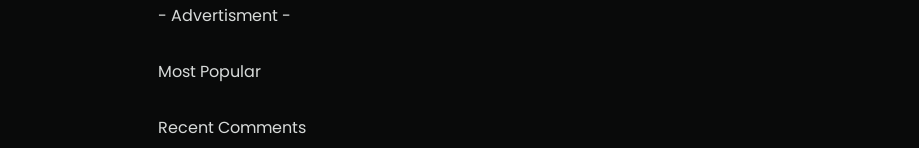- Advertisment -

Most Popular

Recent Comments